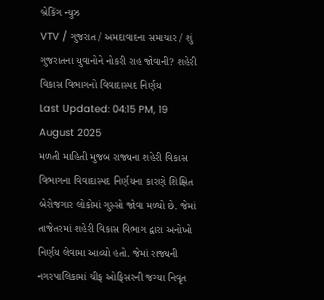બ્રેકિંગ ન્યુઝ
VTV / ગુજરાત / અમદાવાદના સમાચાર / શું ગુજરાતના યુવાનોને નોકરી રાહ જોવાની? શહેરી વિકાસ વિભાગનો વિવાદાસ્પદ નિર્ણય
Last Updated: 04:15 PM, 19 August 2025
મળતી માહિતી મુજબ રાજ્યના શહેરી વિકાસ વિભાગના વિવાદાસ્પદ નિર્ણયના કારણે શિક્ષિત બેરોજગાર લોકોમાં ગુસ્સો જોવા મળ્યો છે. જેમાં તાજેતરમાં શહેરી વિકાસ વિભાગ દ્વારા અનોખો નિર્ણય લેવામા આવ્યો હતો. જેમાં રાજ્યની નગરપાલિકામાં ચીફ ઓફિસરની જગ્યા નિવૃત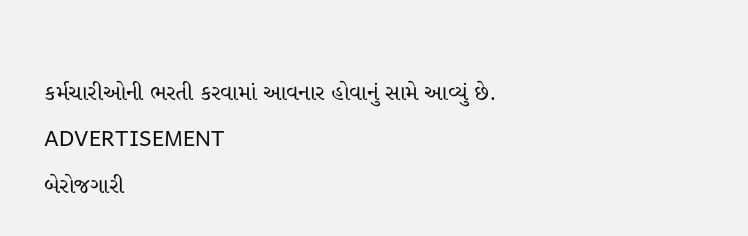કર્મચારીઓની ભરતી કરવામાં આવનાર હોવાનું સામે આવ્યું છે.
ADVERTISEMENT
બેરોજગારી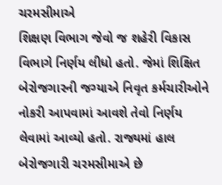ચરમસીમાએ
શિક્ષણ વિભાગ જેવો જ શહેરી વિકાસ વિભાગે નિર્ણય લીધો હતો. જેમાં શિક્ષિત બેરોજગારની જગ્યાએ નિવૃત કર્મચારીઓને નોકરી આપવામાં આવશે તેવો નિર્ણય લેવામાં આવ્યો હતો. રાજ્યમાં હાલ બેરોજગારી ચરમસીમાએ છે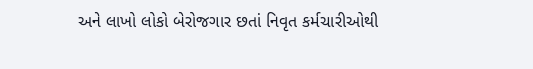અને લાખો લોકો બેરોજગાર છતાં નિવૃત કર્મચારીઓથી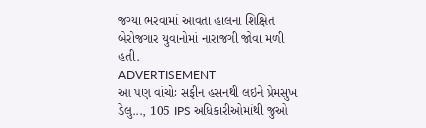જગ્યા ભરવામાં આવતા હાલના શિક્ષિત બેરોજગાર યુવાનોમાં નારાજગી જોવા મળી હતી.
ADVERTISEMENT
આ પણ વાંચોઃ સફીન હસનથી લઇને પ્રેમસુખ ડેલુ..., 105 IPS અધિકારીઓમાંથી જુઓ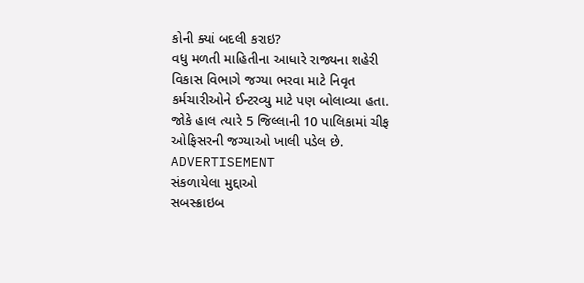કોની ક્યાં બદલી કરાઇ?
વધુ મળતી માહિતીના આધારે રાજ્યના શહેરી વિકાસ વિભાગે જગ્યા ભરવા માટે નિવૃત કર્મચારીઓને ઈન્ટરવ્યુ માટે પણ બોલાવ્યા હતા. જોકે હાલ ત્યારે 5 જિલ્લાની 10 પાલિકામાં ચીફ ઓફિસરની જગ્યાઓ ખાલી પડેલ છે.
ADVERTISEMENT
સંકળાયેલા મુદ્દાઓ
સબસ્ક્રાઇબ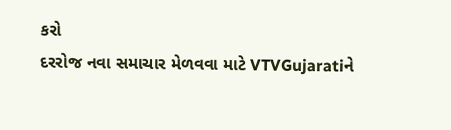કરો
દરરોજ નવા સમાચાર મેળવવા માટે VTVGujaratiને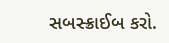સબસ્ક્રાઈબ કરો.